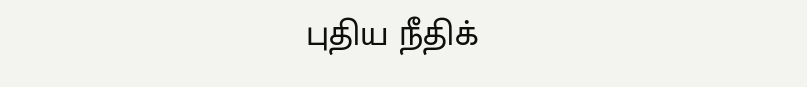புதிய நீதிக்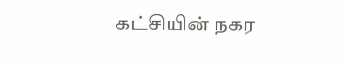கட்சியின் நகர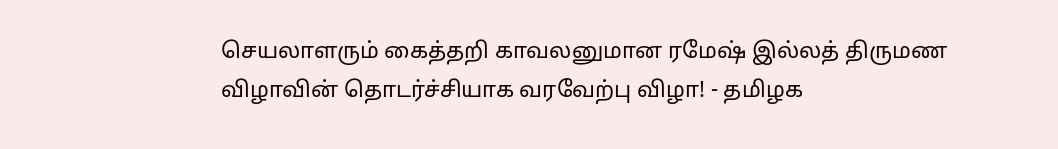செயலாளரும் கைத்தறி காவலனுமான ரமேஷ் இல்லத் திருமண விழாவின் தொடர்ச்சியாக வரவேற்பு விழா! - தமிழக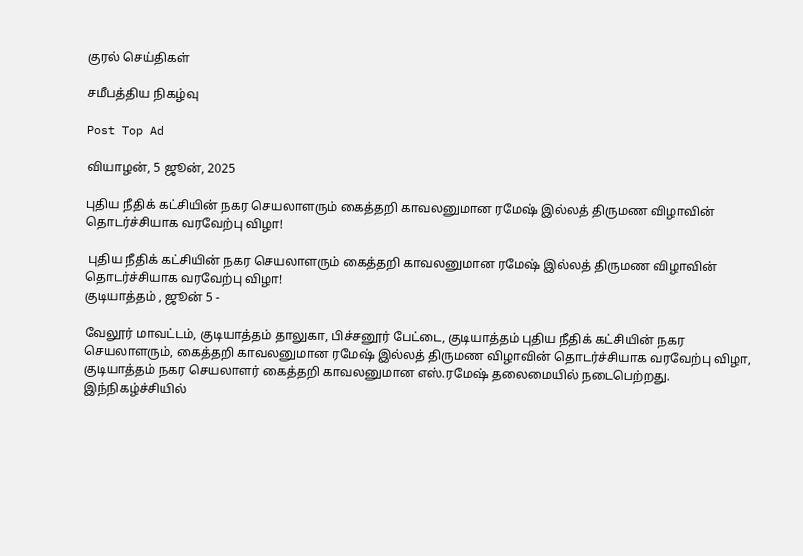குரல் செய்திகள்

சமீபத்திய நிகழ்வு

Post Top Ad

வியாழன், 5 ஜூன், 2025

புதிய நீதிக் கட்சியின் நகர செயலாளரும் கைத்தறி காவலனுமான ரமேஷ் இல்லத் திருமண விழாவின் தொடர்ச்சியாக வரவேற்பு விழா!

 புதிய நீதிக் கட்சியின் நகர செயலாளரும் கைத்தறி காவலனுமான ரமேஷ் இல்லத் திருமண விழாவின் தொடர்ச்சியாக வரவேற்பு விழா!
குடியாத்தம் , ஜூன் 5 -

வேலூர் மாவட்டம், குடியாத்தம் தாலுகா, பிச்சனூர் பேட்டை, குடியாத்தம் புதிய நீதிக் கட்சியின் நகர செயலாளரும், கைத்தறி காவலனுமான ரமேஷ் இல்லத் திருமண விழாவின் தொடர்ச்சியாக வரவேற்பு விழா, குடியாத்தம் நகர செயலாளர் கைத்தறி காவலனுமான எஸ்.ரமேஷ் தலைமையில் நடைபெற்றது.
இந்நிகழ்ச்சியில்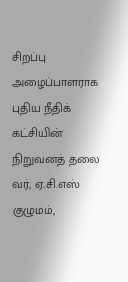சிறப்பு அழைப்பாளராக புதிய நீதிக் கட்சியின் நிறுவனத் தலை வர், ஏ.சி.எஸ் குழுமம்,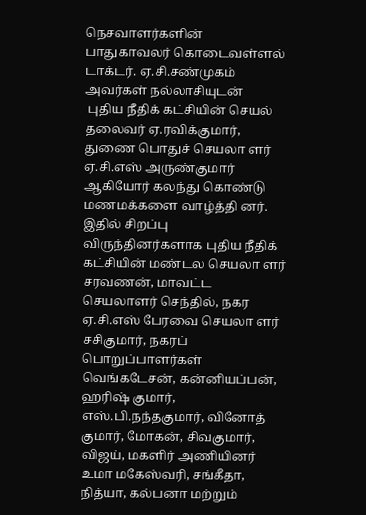நெசவாளர்களின் பாதுகாவலர் கொடைவள்ளல் டாக்டர். ஏ.சி.சண்முகம் அவர்கள் நல்லாசியுடன்
 புதிய நீதிக் கட்சியின் செயல் தலைவர் ஏ.ரவிக்குமார், துணை பொதுச் செயலா ளர்  ஏ.சி.எஸ் அருண்குமார் ஆகியோர் கலந்து கொண்டு மணமக்களை வாழ்த்தி னர். இதில் சிறப்பு விருந்தினர்களாக புதிய நீதிக் கட்சியின் மண்டல செயலா ளர் சரவணன், மாவட்ட செயலாளர் செந்தில், நகர ஏ.சி.எஸ் பேரவை செயலா ளர் சசிகுமார், நகரப் பொறுப்பாளர்கள் வெங்கடேசன், கன்னியப்பன், ஹரிஷ் குமார், எஸ்.பி.நந்தகுமார், வினோத் குமார், மோகன், சிவகுமார், விஜய், மகளிர் அணியினர் உமா மகேஸ்வரி, சங்கீதா, நித்யா, கல்பனா மற்றும்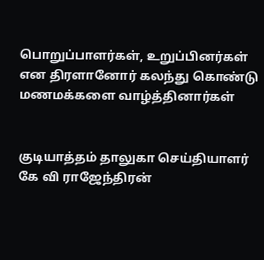பொறுப்பாளர்கள், உறுப்பினர்கள் என திரளானோர் கலந்து கொண்டு மணமக்களை வாழ்த்தினார்கள்


குடியாத்தம் தாலுகா செய்தியாளர் கே வி ராஜேந்திரன்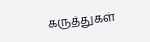கருத்துகள்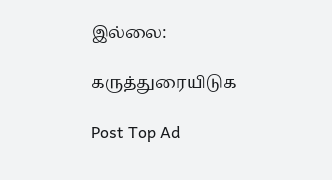இல்லை:

கருத்துரையிடுக

Post Top Ad